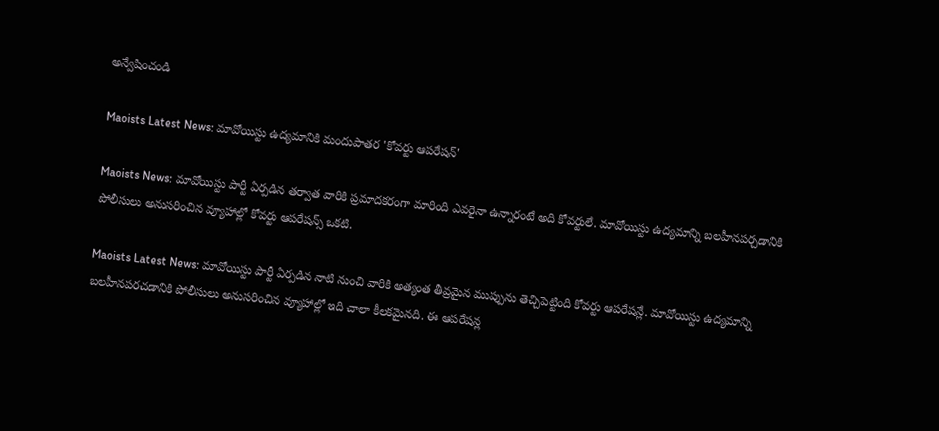అన్వేషించండి

Maoists Latest News: మావోయిస్టు ఉద్యమానికి మందుపాతర 'కోవర్టు ఆపరేషన్‌'

Maoists News: మావోయిస్టు పార్టీ ఏర్పడిన తర్వాత వారికి ప్రమాదకరంగా మారింది ఎవరైనా ఉన్నారంటే అది కోవర్టులే. మావోయిస్టు ఉద్యమాన్ని బలహీనపర్చడానికి పోలీసులు అనుసరించిన వ్యూహాల్లో కోవర్టు ఆపరేషన్స్ ఒకటి.

Maoists Latest News: మావోయిస్టు పార్టీ ఏర్పడిన నాటి నుంచి వారికి అత్యంత తీవ్రమైన ముప్పును తెచ్చిపెట్టింది కోవర్టు ఆపరేషన్లే. మావోయిస్టు ఉద్యమాన్ని బలహీనపరచడానికి పోలీసులు అనుసరించిన వ్యూహాల్లో ఇది చాలా కీలకమైనది. ఈ ఆపరేషన్ల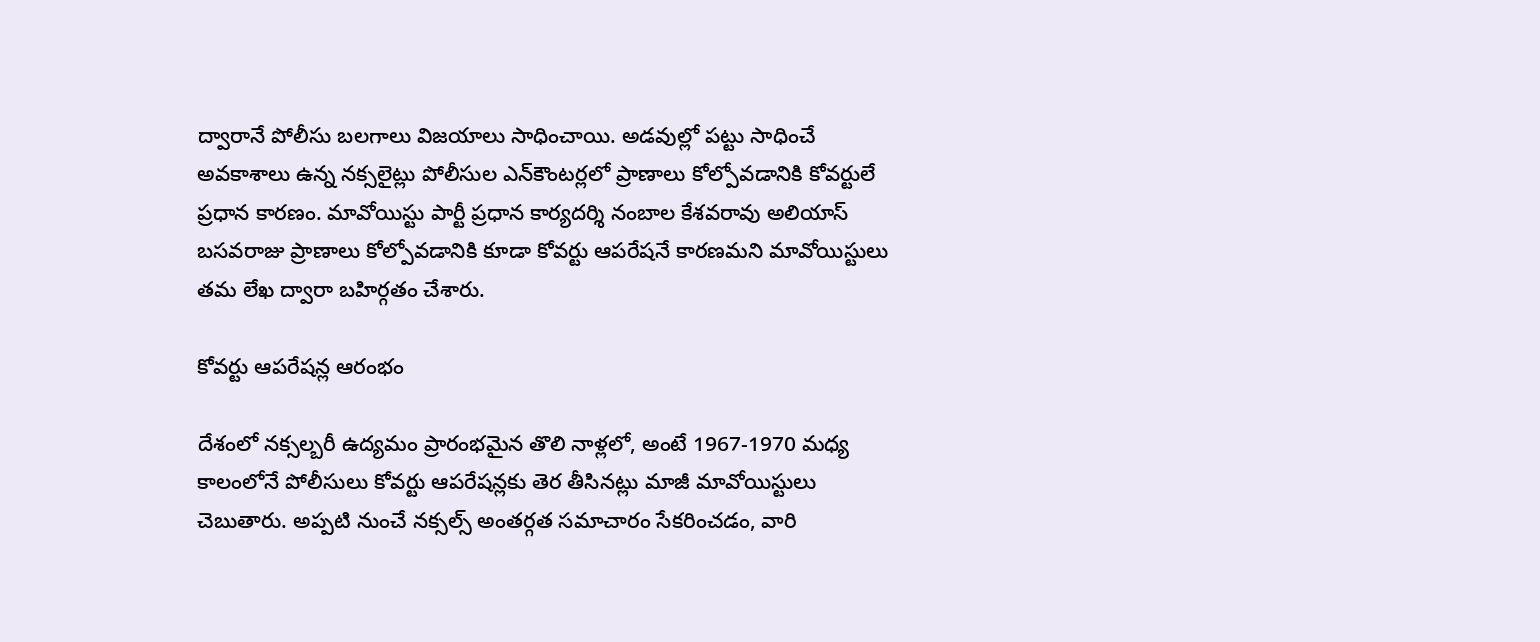ద్వారానే పోలీసు బలగాలు విజయాలు సాధించాయి. అడవుల్లో పట్టు సాధించే అవకాశాలు ఉన్న నక్సలైట్లు పోలీసుల ఎన్‌కౌంటర్లలో ప్రాణాలు కోల్పోవడానికి కోవర్టులే ప్రధాన కారణం. మావోయిస్టు పార్టీ ప్రధాన కార్యదర్శి నంబాల కేశవరావు అలియాస్ బసవరాజు ప్రాణాలు కోల్పోవడానికి కూడా కోవర్టు ఆపరేషనే కారణమని మావోయిస్టులు తమ లేఖ ద్వారా బహిర్గతం చేశారు.

కోవర్టు ఆపరేషన్ల ఆరంభం

దేశంలో నక్సల్బరీ ఉద్యమం ప్రారంభమైన తొలి నాళ్లలో, అంటే 1967-1970 మధ్య కాలంలోనే పోలీసులు కోవర్టు ఆపరేషన్లకు తెర తీసినట్లు మాజీ మావోయిస్టులు చెబుతారు. అప్పటి నుంచే నక్సల్స్ అంతర్గత సమాచారం సేకరించడం, వారి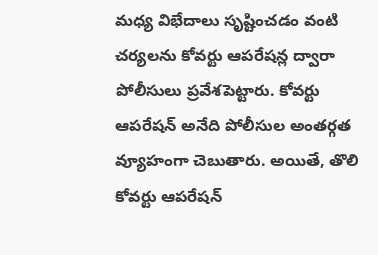మధ్య విభేదాలు సృష్టించడం వంటి చర్యలను కోవర్టు ఆపరేషన్ల ద్వారా పోలీసులు ప్రవేశపెట్టారు. కోవర్టు ఆపరేషన్ అనేది పోలీసుల అంతర్గత వ్యూహంగా చెబుతారు. అయితే, తొలి కోవర్టు ఆపరేషన్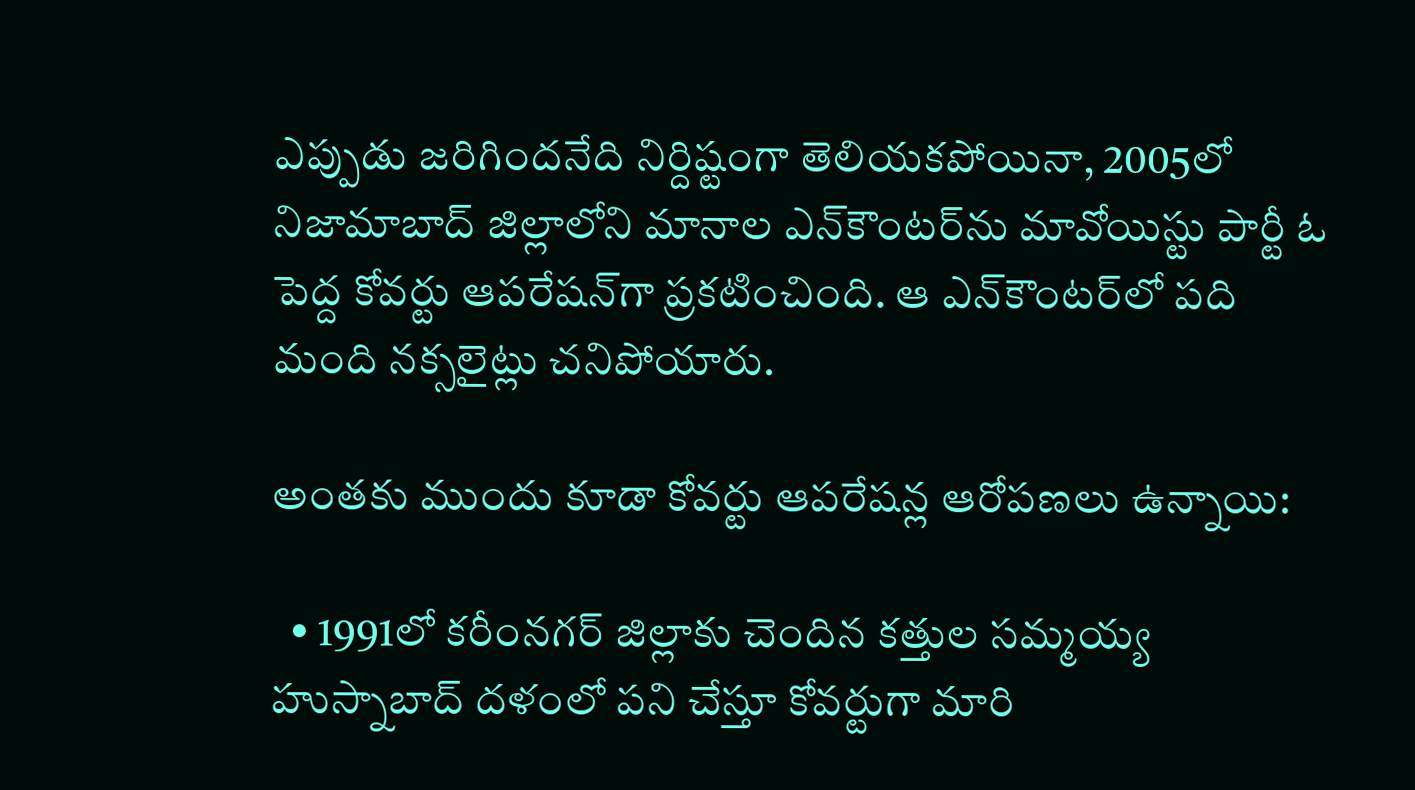ఎప్పుడు జరిగిందనేది నిర్దిష్టంగా తెలియకపోయినా, 2005లో నిజామాబాద్ జిల్లాలోని మానాల ఎన్‌కౌంటర్‌ను మావోయిస్టు పార్టీ ఓ పెద్ద కోవర్టు ఆపరేషన్‌గా ప్రకటించింది. ఆ ఎన్‌కౌంటర్‌లో పది మంది నక్సలైట్లు చనిపోయారు.

అంతకు ముందు కూడా కోవర్టు ఆపరేషన్ల ఆరోపణలు ఉన్నాయి:

  • 1991లో కరీంనగర్ జిల్లాకు చెందిన కత్తుల సమ్మయ్య హుస్నాబాద్ దళంలో పని చేస్తూ కోవర్టుగా మారి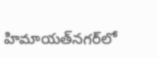హిమాయత్‌నగర్‌లో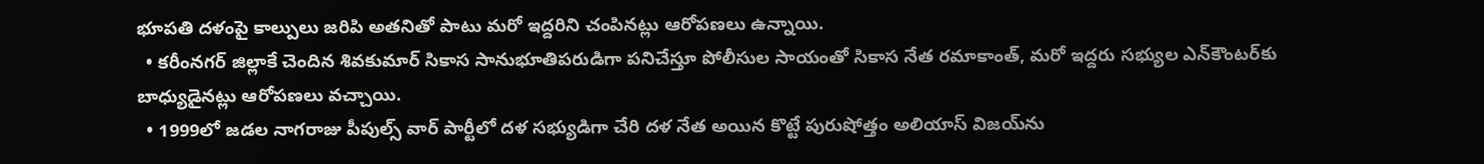భూపతి దళంపై కాల్పులు జరిపి అతనితో పాటు మరో ఇద్దరిని చంపినట్లు ఆరోపణలు ఉన్నాయి.
  • కరీంనగర్ జిల్లాకే చెందిన శివకుమార్ సికాస సానుభూతిపరుడిగా పనిచేస్తూ పోలీసుల సాయంతో సికాస నేత రమాకాంత్, మరో ఇద్దరు సభ్యుల ఎన్‌కౌంటర్‌కు బాధ్యుడైనట్లు ఆరోపణలు వచ్చాయి.
  • 1999లో జడల నాగరాజు పీపుల్స్ వార్ పార్టీలో దళ సభ్యుడిగా చేరి దళ నేత అయిన కొట్టే పురుషోత్తం అలియాస్ విజయ్‌ను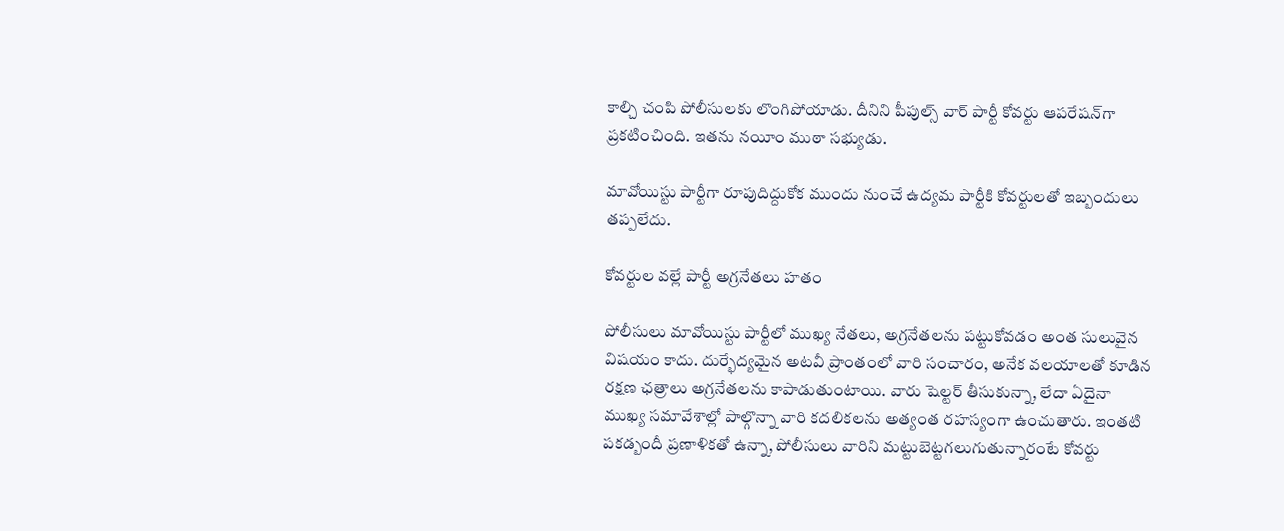కాల్చి చంపి పోలీసులకు లొంగిపోయాడు. దీనిని పీపుల్స్ వార్ పార్టీ కోవర్టు ఆపరేషన్‌గా ప్రకటించింది. ఇతను నయీం ముఠా సభ్యుడు.

మావోయిస్టు పార్టీగా రూపుదిద్దుకోక ముందు నుంచే ఉద్యమ పార్టీకి కోవర్టులతో ఇబ్బందులు తప్పలేదు.

కోవర్టుల వల్లే పార్టీ అగ్రనేతలు హతం

పోలీసులు మావోయిస్టు పార్టీలో ముఖ్య నేతలు, అగ్రనేతలను పట్టుకోవడం అంత సులువైన విషయం కాదు. దుర్భేద్యమైన అటవీ ప్రాంతంలో వారి సంచారం, అనేక వలయాలతో కూడిన రక్షణ ఛత్రాలు అగ్రనేతలను కాపాడుతుంటాయి. వారు షెల్టర్ తీసుకున్నా, లేదా ఏదైనా ముఖ్య సమావేశాల్లో పాల్గొన్నా వారి కదలికలను అత్యంత రహస్యంగా ఉంచుతారు. ఇంతటి పకడ్బందీ ప్రణాళికతో ఉన్నా, పోలీసులు వారిని మట్టుబెట్టగలుగుతున్నారంటే కోవర్టు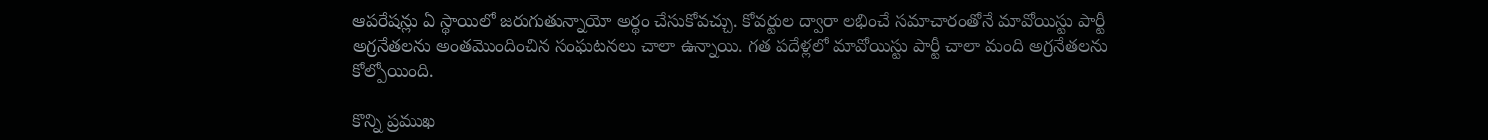ఆపరేషన్లు ఏ స్థాయిలో జరుగుతున్నాయో అర్థం చేసుకోవచ్చు. కోవర్టుల ద్వారా లభించే సమాచారంతోనే మావోయిస్టు పార్టీ అగ్రనేతలను అంతమొందించిన సంఘటనలు చాలా ఉన్నాయి. గత పదేళ్లలో మావోయిస్టు పార్టీ చాలా మంది అగ్రనేతలను కోల్పోయింది.

కొన్ని ప్రముఖ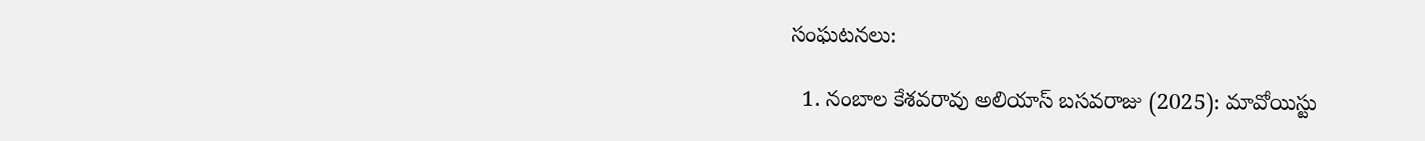సంఘటనలు:

  1. నంబాల కేశవరావు అలియాస్ బసవరాజు (2025): మావోయిస్టు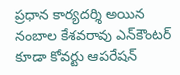ప్రధాన కార్యదర్శి అయిన నంబాల కేశవరావు ఎన్‌కౌంటర్ కూడా కోవర్టు ఆపరేషన్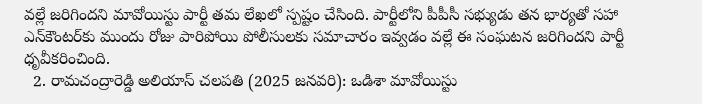వల్లే జరిగిందని మావోయిస్టు పార్టీ తమ లేఖలో స్పష్టం చేసింది. పార్టీలోని పీపీసీ సభ్యుడు తన భార్యతో సహా ఎన్‌కౌంటర్‌కు ముందు రోజు పారిపోయి పోలీసులకు సమాచారం ఇవ్వడం వల్లే ఈ సంఘటన జరిగిందని పార్టీ ధృవీకరించింది.
  2. రామచంద్రారెడ్డి అలియాస్ చలపతి (2025 జనవరి): ఒడిశా మావోయిస్టు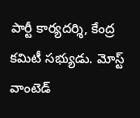పార్టీ కార్యదర్శి, కేంద్ర కమిటీ సభ్యుడు. మోస్ట్ వాంటెడ్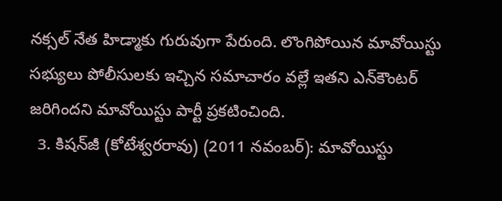నక్సల్ నేత హిడ్మాకు గురువుగా పేరుంది. లొంగిపోయిన మావోయిస్టు సభ్యులు పోలీసులకు ఇచ్చిన సమాచారం వల్లే ఇతని ఎన్‌కౌంటర్ జరిగిందని మావోయిస్టు పార్టీ ప్రకటించింది.
  3. కిషన్‌జీ (కోటేశ్వరరావు) (2011 నవంబర్): మావోయిస్టు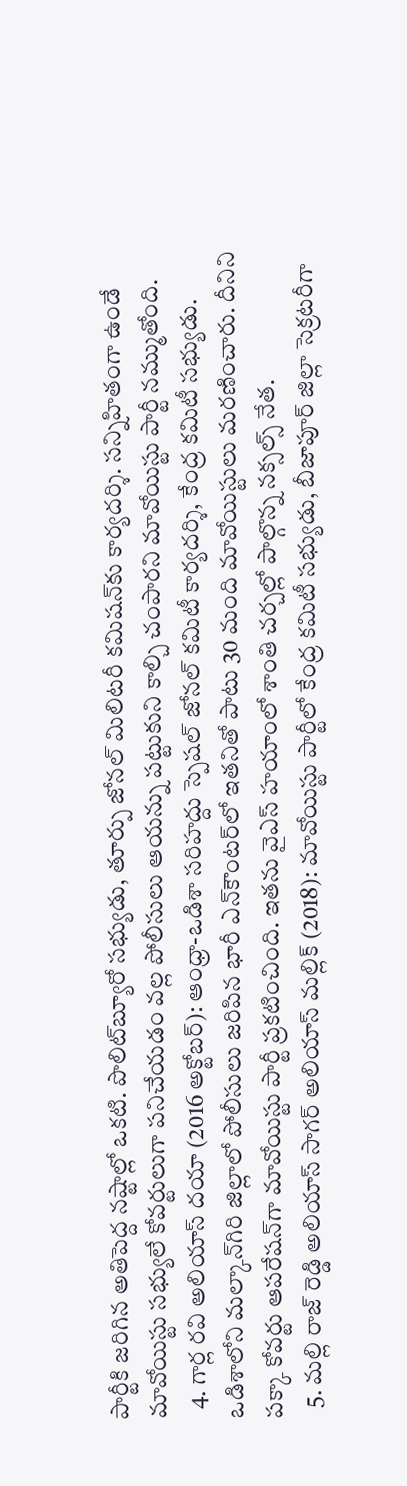పార్టీకి జరిగిన అతిపెద్ద నష్టాల్లో ఒకటి. పొలిట్‌బ్యూరో సభ్యుడు, తూర్పు జోనల్ మిలిటరీ కమిషన్‌కు కార్యదర్శి. సన్నిహితంగా ఉండే మావోయిస్టు సభ్యులే కోవర్టులుగా పనిచేయడం వల్ల పోలీసులు ఆయన్ను పట్టుకుని కాల్చి చంపారని మావోయిస్టు పార్టీ నమ్ముతోంది.
  4. గార్ల రవి అలియాస్ దయా (2016 అక్టోబర్): ఆంధ్రా-ఒడిశా సరిహద్దు స్పెషల్ జోనల్ కమిటీ కార్యదర్శి, కేంద్ర కమిటీ సభ్యుడు. ఒడిశాలోని మల్కాన్‌గిరి జిల్లాలో పోలీసులు జరిపిన భారీ ఎన్‌కౌంటర్‌లో ఇతనితో పాటు 30 మంది మావోయిస్టులు మరణించారు. దీనిని పక్కా కోవర్టు ఆపరేషన్‌గా మావోయిస్టు పార్టీ ప్రకటించింది. ఇతను వైఎస్ హయాంలో శాంతి చర్చల్లో పాల్గొన్న నక్సల్స్ నేత.
  5. మల్లి రాజ్ రెడ్డి అలియాస్ సాగర్ అలియాస్ మల్లిక్ (2018): మావోయిస్టు పార్టీలో కేంద్ర కమిటీ సభ్యుడు, బీజాపూర్ జిల్లా సెక్రటరీగా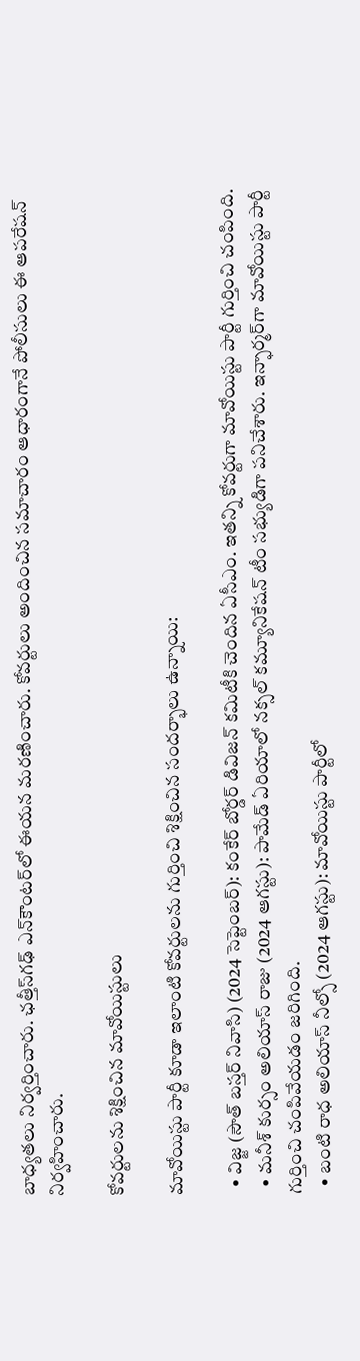బాధ్యతలు నిర్వర్తించారు. ఛత్తీస్‌గఢ్ ఎన్‌కౌంటర్‌లో ఈయన మరణించారు. కోవర్టులు అందించిన సమాచారం ఆధారంగానే పోలీసులు ఈ ఆపరేషన్ నిర్వహించారు.

కోవర్టులను శిక్షించిన మావోయిస్టులు

మావోయిస్టు పార్టీ కూడా ఇలాంటి కోవర్టులను గుర్తించి శిక్షించిన సందర్భాలు ఉన్నాయి:

  • విజ్జ (సౌత్ బస్తర్ నివాసి) (2024 సెప్టెంబర్): కంకేర్ బోర్డర్ డివిజన్ కమిటీకి చెందిన ఏసీఎం. ఇతన్ని కోవర్టుగా మావోయిస్టు పార్టీ గుర్తించి చంపింది.
  • మనీశ్ కుర్సం అలియాస్ రాజు (2024 ఆగస్టు): పామేడ్ ఏరియాలో నక్సల్ కమ్యూనికేషన్ టీం సభ్యుడిగా పనిచేశారు. ఇన్ఫార్మర్‌గా మావోయిస్టు పార్టీ గుర్తించి చంపివేయడం జరిగింది.
  • బంటి రాధ అలియాస్ నీల్సో (2024 ఆగస్టు): మావోయిస్టు పార్టీలో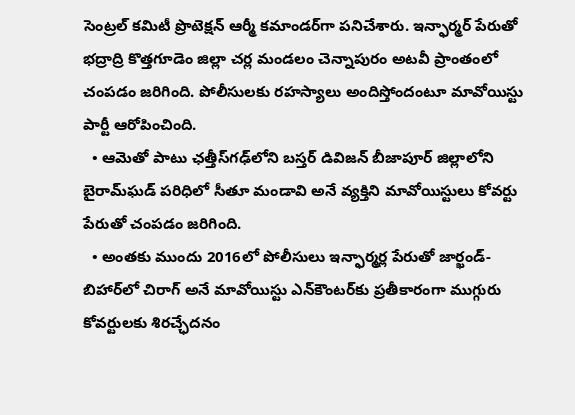సెంట్రల్ కమిటీ ప్రొటెక్షన్ ఆర్మీ కమాండర్‌గా పనిచేశారు. ఇన్ఫార్మర్ పేరుతో భద్రాద్రి కొత్తగూడెం జిల్లా చర్ల మండలం చెన్నాపురం అటవీ ప్రాంతంలో చంపడం జరిగింది. పోలీసులకు రహస్యాలు అందిస్తోందంటూ మావోయిస్టు పార్టీ ఆరోపించింది.
  • ఆమెతో పాటు ఛత్తీస్‌గఢ్‌లోని బస్తర్ డివిజన్ బీజాపూర్ జిల్లాలోని బైరామ్‌ఘడ్ పరిధిలో సీతూ మండావి అనే వ్యక్తిని మావోయిస్టులు కోవర్టు పేరుతో చంపడం జరిగింది.
  • అంతకు ముందు 2016లో పోలీసులు ఇన్ఫార్మర్ల పేరుతో జార్ఖండ్-బిహార్‌లో చిరాగ్ అనే మావోయిస్టు ఎన్‌కౌంటర్‌కు ప్రతీకారంగా ముగ్గురు కోవర్టులకు శిరచ్ఛేదనం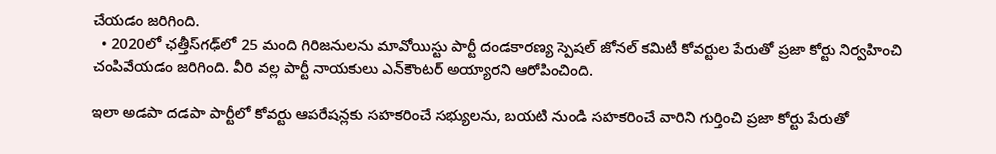చేయడం జరిగింది.
  • 2020లో ఛత్తీస్‌గఢ్‌లో 25 మంది గిరిజనులను మావోయిస్టు పార్టీ దండకారణ్య స్పెషల్ జోనల్ కమిటీ కోవర్టుల పేరుతో ప్రజా కోర్టు నిర్వహించి చంపివేయడం జరిగింది. వీరి వల్ల పార్టీ నాయకులు ఎన్‌కౌంటర్ అయ్యారని ఆరోపించింది.

ఇలా అడపా దడపా పార్టీలో కోవర్టు ఆపరేషన్లకు సహకరించే సభ్యులను, బయటి నుండి సహకరించే వారిని గుర్తించి ప్రజా కోర్టు పేరుతో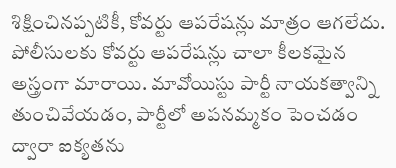శిక్షించినప్పటికీ, కోవర్టు ఆపరేషన్లు మాత్రం ఆగలేదు. పోలీసులకు కోవర్టు ఆపరేషన్లు చాలా కీలకమైన అస్త్రంగా మారాయి. మావోయిస్టు పార్టీ నాయకత్వాన్ని తుంచివేయడం, పార్టీలో అపనమ్మకం పెంచడం ద్వారా ఐక్యతను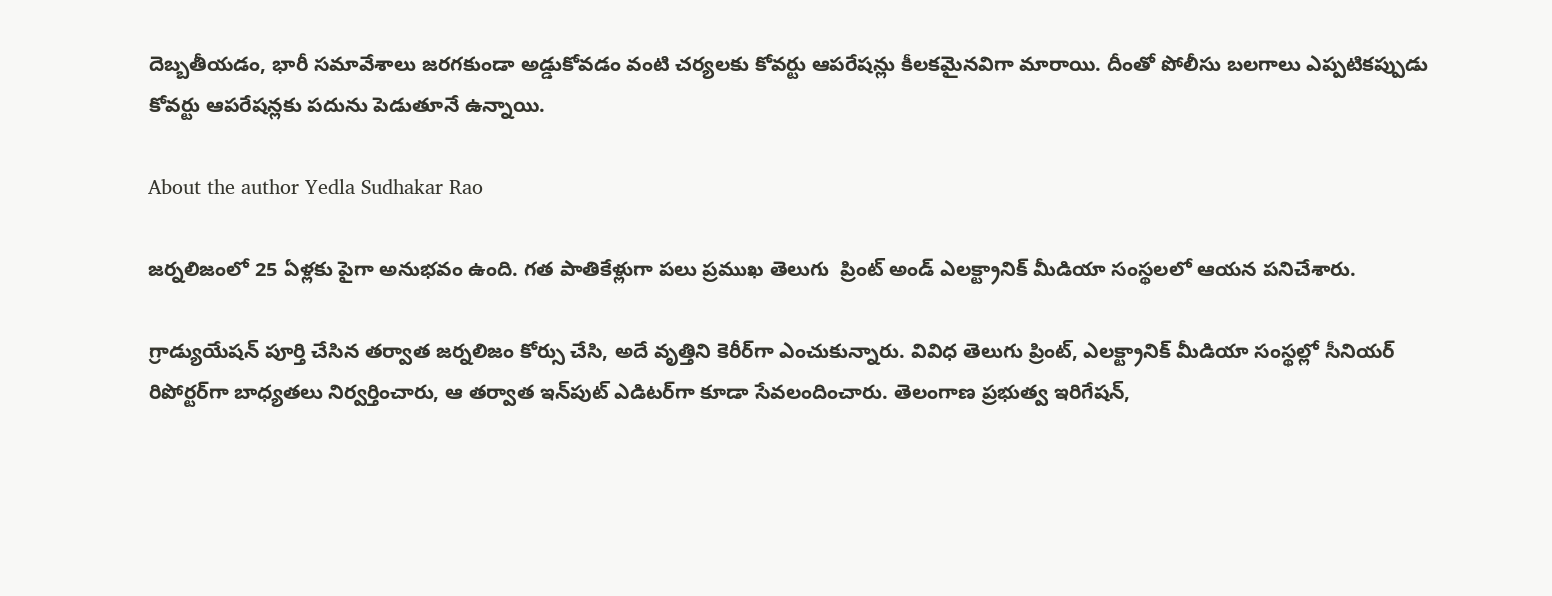దెబ్బతీయడం, భారీ సమావేశాలు జరగకుండా అడ్డుకోవడం వంటి చర్యలకు కోవర్టు ఆపరేషన్లు కీలకమైనవిగా మారాయి. దీంతో పోలీసు బలగాలు ఎప్పటికప్పుడు కోవర్టు ఆపరేషన్లకు పదును పెడుతూనే ఉన్నాయి.

About the author Yedla Sudhakar Rao

జర్నలిజంలో 25 ఏళ్లకు పైగా అనుభవం ఉంది. గత పాతికేళ్లుగా పలు ప్రముఖ తెలుగు  ప్రింట్ అండ్ ఎలక్ట్రానిక్ మీడియా సంస్థలలో ఆయన పనిచేశారు.

గ్రాడ్యుయేషన్ పూర్తి చేసిన తర్వాత జర్నలిజం కోర్సు చేసి, అదే వృత్తిని కెరీర్‌గా ఎంచుకున్నారు. వివిధ తెలుగు ప్రింట్, ఎలక్ట్రానిక్ మీడియా సంస్థల్లో సీనియర్ రిపోర్టర్‌గా బాధ్యతలు నిర్వర్తించారు, ఆ తర్వాత ఇన్‌పుట్ ఎడిటర్‌గా కూడా సేవలందించారు. తెలంగాణ ప్రభుత్వ ఇరిగేషన్,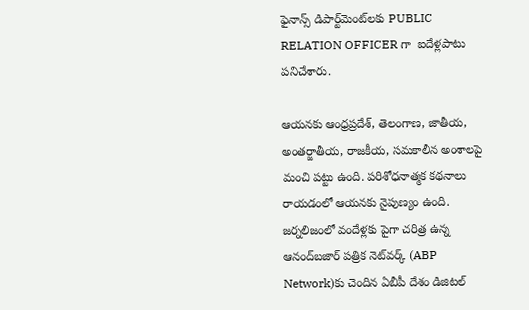ఫైనాన్స్ డిపార్ట్‌మెంట్‌లకు PUBLIC RELATION OFFICER గా  ఐదేళ్లపాటు పనిచేశారు.

ఆయనకు ఆంధ్రప్రదేశ్, తెలంగాణ, జాతీయ, అంతర్జాతీయ, రాజకీయ, సమకాలీన అంశాలపై మంచి పట్టు ఉంది. పరిశోధనాత్మక కథనాలు రాయడంలో ఆయనకు నైపుణ్యం ఉంది. జర్నలిజంలో వందేళ్లకు పైగా చరిత్ర ఉన్న ఆనంద్‌బజార్ పత్రిక నెట్‌వర్క్ (ABP Network)కు చెందిన ఏబీపీ దేశం డిజిటల్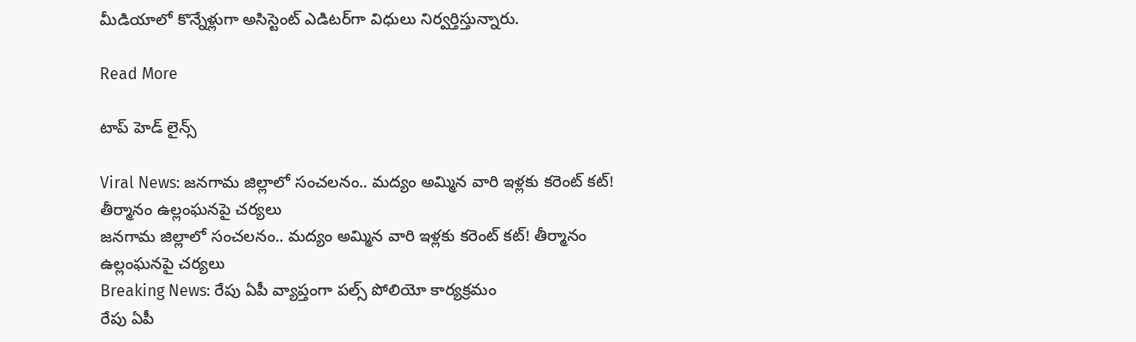మీడియాలో కొన్నేళ్లుగా అసిస్టెంట్ ఎడిటర్‌గా విధులు నిర్వర్తిస్తున్నారు.

Read More

టాప్ హెడ్ లైన్స్

Viral News: జనగామ జిల్లాలో సంచలనం.. మద్యం అమ్మిన వారి ఇళ్లకు కరెంట్ కట్! తీర్మానం ఉల్లంఘనపై చర్యలు
జనగామ జిల్లాలో సంచలనం.. మద్యం అమ్మిన వారి ఇళ్లకు కరెంట్ కట్! తీర్మానం ఉల్లంఘనపై చర్యలు
Breaking News: రేపు ఏపీ వ్యాప్తంగా పల్స్ పోలియో కార్యక్రమం
రేపు ఏపీ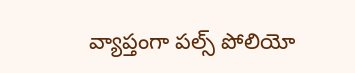వ్యాప్తంగా పల్స్ పోలియో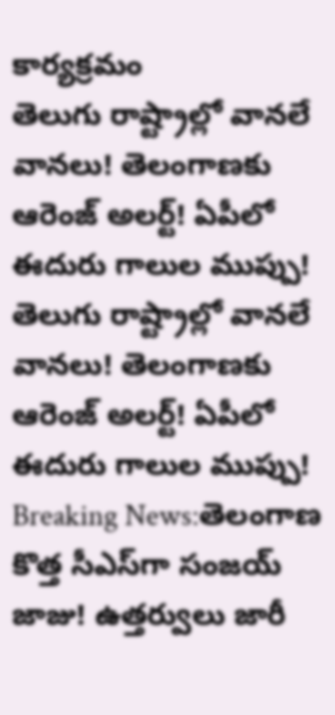కార్యక్రమం
తెలుగు రాష్ట్రాల్లో వానలే వానలు! తెలంగాణకు ఆరెంజ్ అలర్ట్! ఏపీలో ఈదురు గాలుల ముప్పు!
తెలుగు రాష్ట్రాల్లో వానలే వానలు! తెలంగాణకు ఆరెంజ్ అలర్ట్! ఏపీలో ఈదురు గాలుల ముప్పు!
Breaking News:తెలంగాణ కొత్త సీఎస్‌గా సంజయ్ జాజు! ఉత్తర్వులు జారీ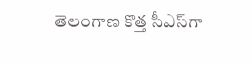తెలంగాణ కొత్త సీఎస్‌గా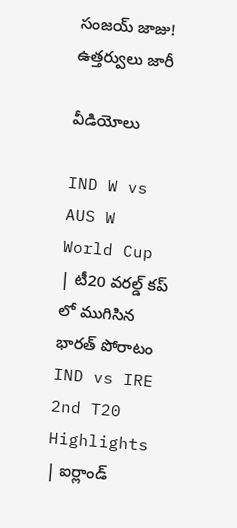సంజయ్ జాజు! ఉత్తర్వులు జారీ

వీడియోలు

IND W vs AUS W World Cup | టీ20 వరల్డ్ కప్ లో ముగిసిన భారత్ పోరాటం
IND vs IRE 2nd T20 Highlights | ఐర్లాండ్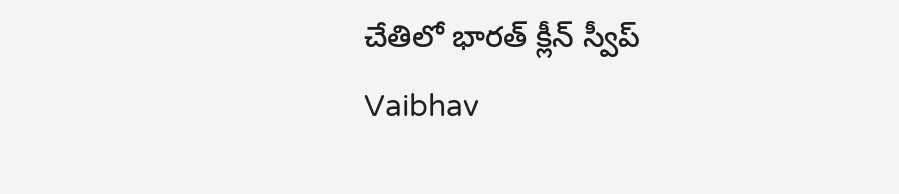చేతిలో భారత్ క్లీన్ స్వీప్
Vaibhav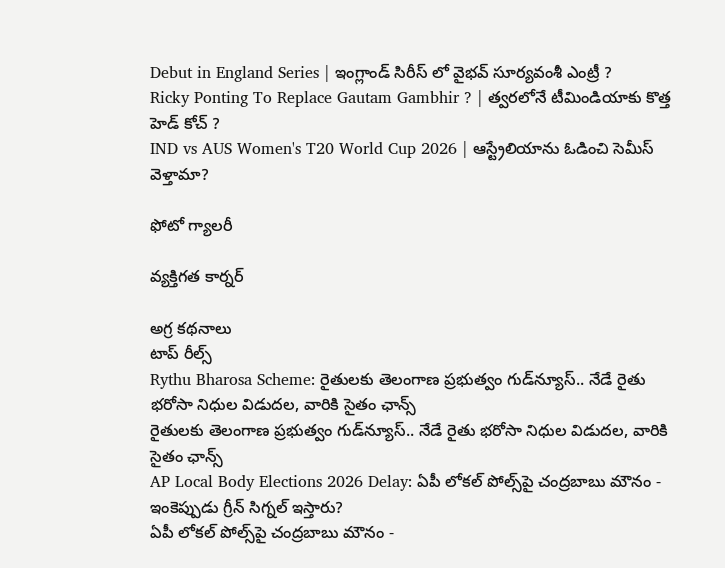Debut in England Series | ఇంగ్లాండ్ సిరీస్ లో వైభవ్ సూర్యవంశీ ఎంట్రీ ?
Ricky Ponting To Replace Gautam Gambhir ? | త్వరలోనే టీమిండియాకు కొత్త హెడ్ కోచ్ ?
IND vs AUS Women's T20 World Cup 2026 | ఆస్ట్రేలియాను ఓడించి సెమీస్ వెళ్తామా?

ఫోటో గ్యాలరీ

వ్యక్తిగత కార్నర్

అగ్ర కథనాలు
టాప్ రీల్స్
Rythu Bharosa Scheme: రైతులకు తెలంగాణ ప్రభుత్వం గుడ్‌న్యూస్.. నేడే రైతు భరోసా నిధుల విడుదల, వారికి సైతం ఛాన్స్
రైతులకు తెలంగాణ ప్రభుత్వం గుడ్‌న్యూస్.. నేడే రైతు భరోసా నిధుల విడుదల, వారికి సైతం ఛాన్స్
AP Local Body Elections 2026 Delay: ఏపీ లోకల్ పోల్స్‌పై చంద్రబాబు మౌనం - ఇంకెప్పుడు గ్రీన్ సిగ్నల్ ఇస్తారు?
ఏపీ లోకల్ పోల్స్‌పై చంద్రబాబు మౌనం -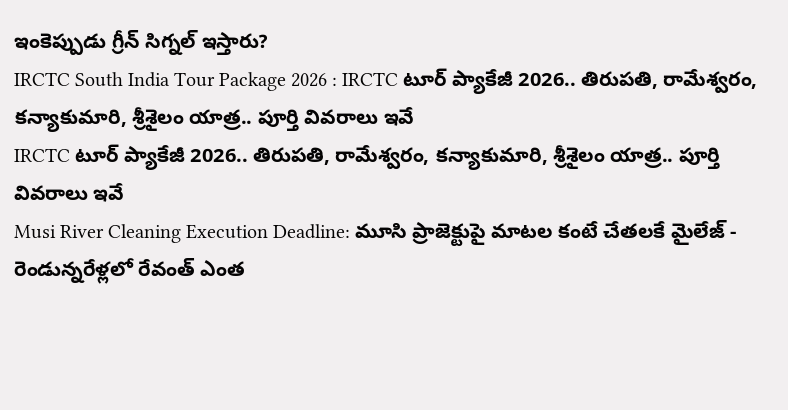ఇంకెప్పుడు గ్రీన్ సిగ్నల్ ఇస్తారు?
IRCTC South India Tour Package 2026 : IRCTC టూర్ ప్యాకేజీ 2026.. తిరుపతి, రామేశ్వరం, కన్యాకుమారి, శ్రీశైలం యాత్ర.. పూర్తి వివరాలు ఇవే
IRCTC టూర్ ప్యాకేజీ 2026.. తిరుపతి, రామేశ్వరం, కన్యాకుమారి, శ్రీశైలం యాత్ర.. పూర్తి వివరాలు ఇవే
Musi River Cleaning Execution Deadline: మూసి ప్రాజెక్టుపై మాటల కంటే చేతలకే మైలేజ్ - రెండున్నరేళ్లలో రేవంత్ ఎంత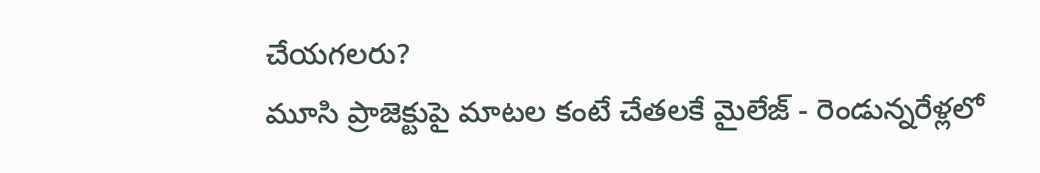చేయగలరు?
మూసి ప్రాజెక్టుపై మాటల కంటే చేతలకే మైలేజ్ - రెండున్నరేళ్లలో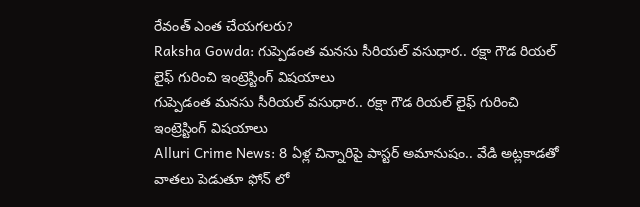రేవంత్ ఎంత చేయగలరు?
Raksha Gowda: గుప్పెడంత మనసు సీరియల్ వసుధార.. రక్షా గౌడ రియల్ లైఫ్ గురించి ఇంట్రెస్టింగ్ విషయాలు
గుప్పెడంత మనసు సీరియల్ వసుధార.. రక్షా గౌడ రియల్ లైఫ్ గురించి ఇంట్రెస్టింగ్ విషయాలు
Alluri Crime News: 8 ఏళ్ల చిన్నారిపై పాస్టర్ అమానుషం.. వేడి అట్లకాడతో వాతలు పెడుతూ ఫోన్ లో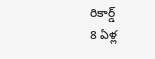రికార్డ్
8 ఏళ్ల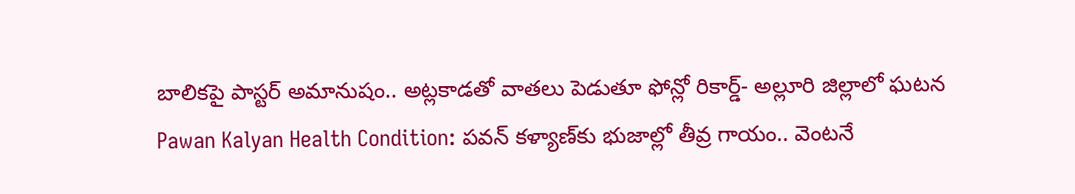బాలికపై పాస్టర్ అమానుషం.. అట్లకాడతో వాతలు పెడుతూ ఫోన్లో రికార్డ్- అల్లూరి జిల్లాలో ఘటన
Pawan Kalyan Health Condition: పవన్ కళ్యాణ్‌కు భుజాల్లో తీవ్ర గాయం.. వెంటనే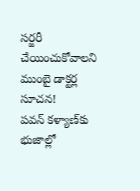సర్జరీ చేయించుకోవాలని ముంబై డాక్టర్ల సూచన!
పవన్ కళ్యాణ్‌కు భుజాల్లో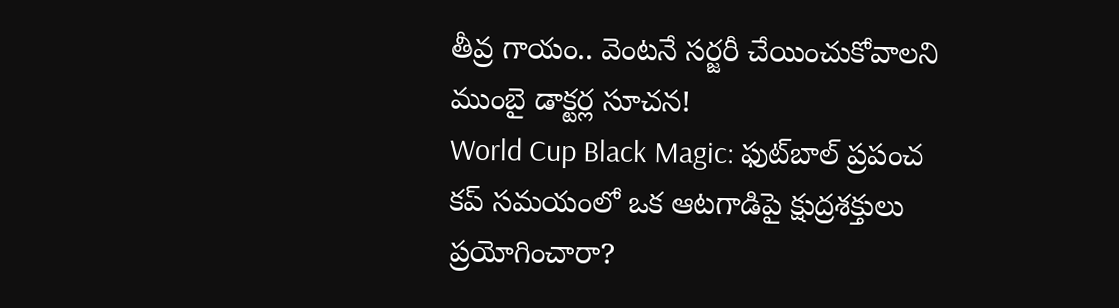తీవ్ర గాయం.. వెంటనే సర్జరీ చేయించుకోవాలని ముంబై డాక్టర్ల సూచన!
World Cup Black Magic: ఫుట్‌బాల్ ప్రపంచ కప్ సమయంలో ఒక ఆటగాడిపై క్షుద్రశక్తులు ప్రయోగించారా?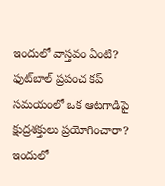ఇందులో వాస్తవం ఏంటి?
ఫుట్‌బాల్ ప్రపంచ కప్ సమయంలో ఒక ఆటగాడిపై క్షుద్రశక్తులు ప్రయోగించారా? ఇందులో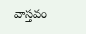వాస్తవం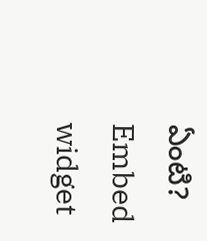ఏంటి?
Embed widget